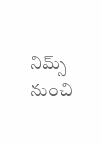నిమ్స్ నుంచి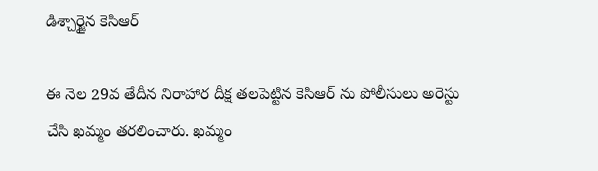డిశ్చార్జైన కెసిఆర్

ఈ నెల 29వ తేదీన నిరాహార దీక్ష తలపెట్టిన కెసిఆర్ ను పోలీసులు అరెస్టు చేసి ఖమ్మం తరలించారు. ఖమ్మం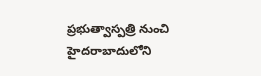ప్రభుత్వాస్పత్రి నుంచి హైదరాబాదులోని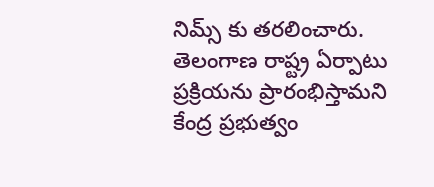నిమ్స్ కు తరలించారు. తెలంగాణ రాష్ట్ర ఏర్పాటు ప్రక్రియను ప్రారంభిస్తామని కేంద్ర ప్రభుత్వం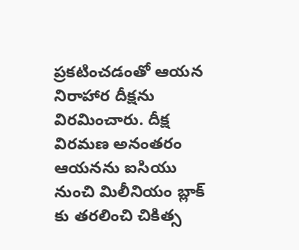ప్రకటించడంతో ఆయన నిరాహార దీక్షను విరమించారు. దీక్ష విరమణ అనంతరం ఆయనను ఐసియు నుంచి మిలీనియం బ్లాక్ కు తరలించి చికిత్స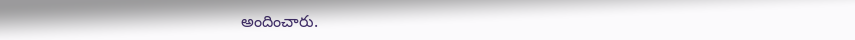అందించారు.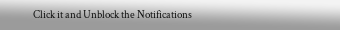Click it and Unblock the Notifications